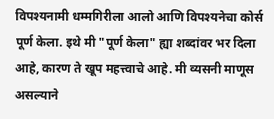विपश्यनामी धम्मगिरीला आलो आणि विपश्यनेचा कोर्स पूर्ण केला. इथे मी "पूर्ण केला" ह्या शब्दांवर भर दिला आहे, कारण ते खूप महत्त्वाचे आहे. मी व्यसनी माणूस असल्याने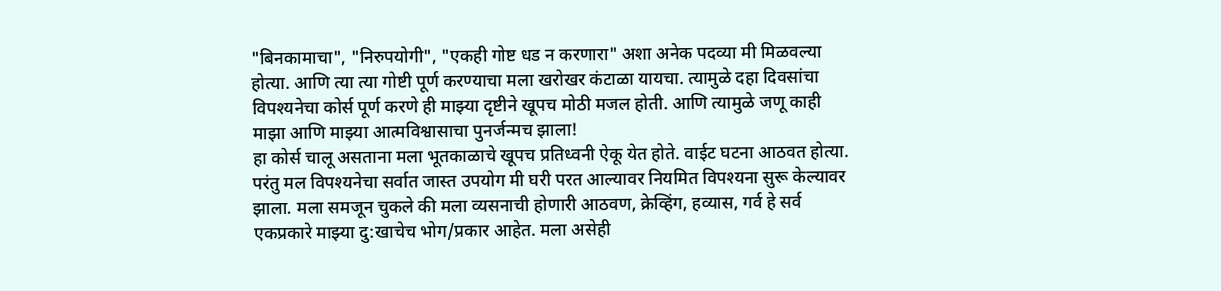"बिनकामाचा", "निरुपयोगी", "एकही गोष्ट धड न करणारा" अशा अनेक पदव्या मी मिळवल्या होत्या. आणि त्या त्या गोष्टी पूर्ण करण्याचा मला खरोखर कंटाळा यायचा. त्यामुळे दहा दिवसांचा विपश्यनेचा कोर्स पूर्ण करणे ही माझ्या दृष्टीने खूपच मोठी मजल होती. आणि त्यामुळे जणू काही माझा आणि माझ्या आत्मविश्वासाचा पुनर्जन्मच झाला!
हा कोर्स चालू असताना मला भूतकाळाचे खूपच प्रतिध्वनी ऐकू येत होते. वाईट घटना आठवत होत्या. परंतु मल विपश्यनेचा सर्वात जास्त उपयोग मी घरी परत आल्यावर नियमित विपश्यना सुरू केल्यावर झाला. मला समजून चुकले की मला व्यसनाची होणारी आठवण, क्रेव्हिंग, हव्यास, गर्व हे सर्व एकप्रकारे माझ्या दु:खाचेच भोग/प्रकार आहेत. मला असेही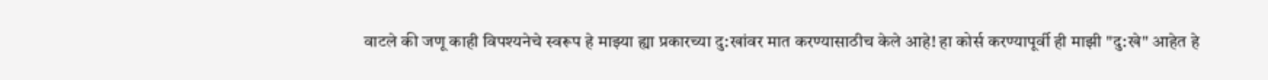वाटले की जणू काही विपश्यनेचे स्वरूप हे माझ्या ह्या प्रकारच्या दु:खांवर मात करण्यासाठीच केले आहे! हा कोर्स करण्यापूर्वी ही माझी "दु:खे" आहेत हे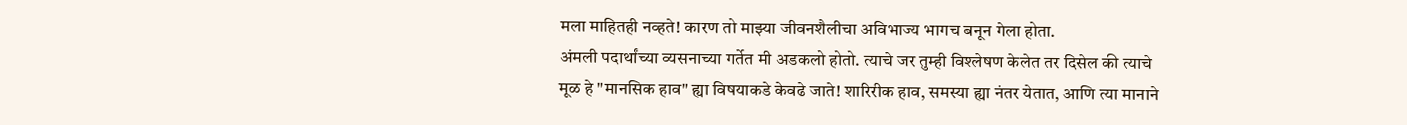मला माहितही नव्हते! कारण तो माझ्या जीवनशैलीचा अविभाज्य भागच बनून गेला होता.
अंमली पदार्थांच्या व्यसनाच्या गर्तेत मी अडकलो होतो. त्याचे जर तुम्ही विश्लेषण केलेत तर दिसेल की त्याचे मूळ हे "मानसिक हाव" ह्या विषयाकडे केवढे जाते! शारिरीक हाव, समस्या ह्या नंतर येतात, आणि त्या मानाने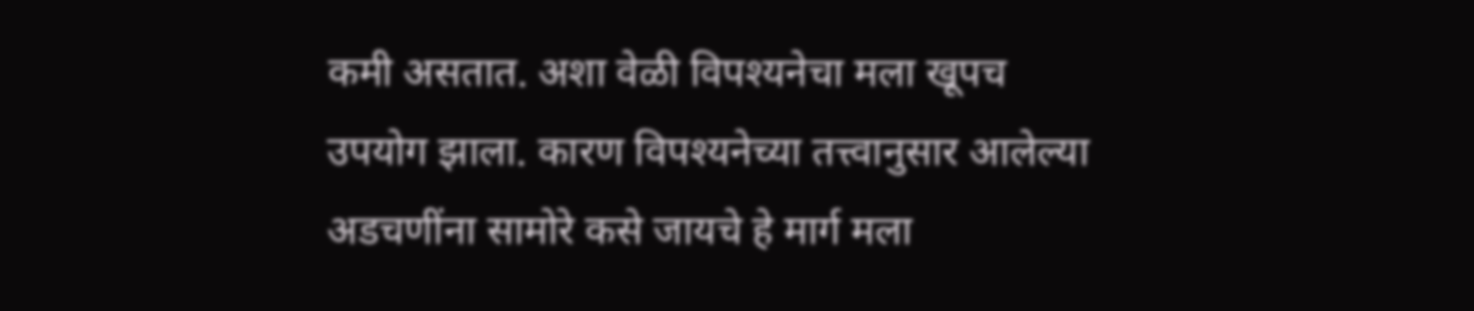कमी असतात. अशा वेळी विपश्यनेचा मला खूपच उपयोग झाला. कारण विपश्यनेच्या तत्त्वानुसार आलेल्या अडचणींना सामोरे कसे जायचे हे मार्ग मला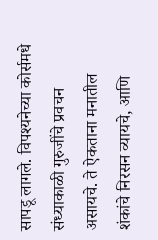सापडू लागले. विपश्यनेच्या कोर्समधे संध्याकाळी गुरुजींचे प्रवचन असायचे. ते ऐकताना मनातील शंकांचे निरसन व्यायचे, आणि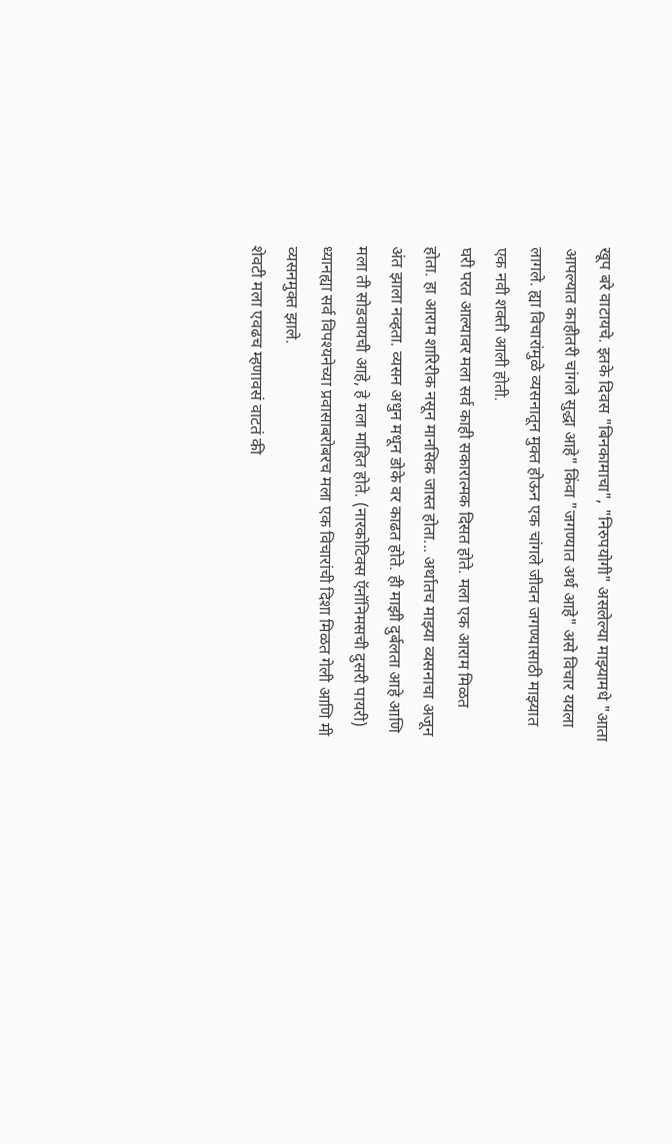खूप बरे वाटायचे. इतके दिवस "बिनकामाचा", "निरुपयोगी" असलेल्या माझ्यामधे "आता आपल्यात काहीतरी चांगले सुद्धा आहे" किंवा "जगण्यात अर्थ आहे" असे विचार ययला लागले. ह्या विचारांमुळे व्यसनातून मुक्त होऊन एक चांगले जीवन जगण्यासाठी माझ्यात एक नवी शक्ती आली होती.
घरी परत आल्यावर मला सर्व काही सकारात्मक दिसत होते. मला एक आराम मिळत होता. हा आराम शारिरीक नसून मानसिक जास्त होता... अर्थातच माझ्या व्यसनाचा अजून अंत झाला नव्हता. व्यसन अधुन मधून डोके वर काढत होते. ही माझी दुर्बलता आहे आणि मला ती सोडवायची आहे, हे मला माहित होते. (नारकोटिक्स ऍनॉनिमसची दुसरी पायरी)
ध्यानह्या सर्व विपश्यनेच्या प्रवासाबरोबरच मला एक विचारांची दिशा मिळत गेली आणि मी व्यसनमुक्त झाले.
शेवटी मला एवढच म्हणावसं वाटतं की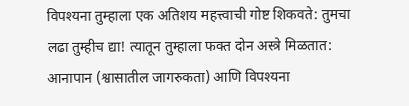विपश्यना तुम्हाला एक अतिशय महत्त्वाची गोष्ट शिकवते: तुमचा लढा तुम्हीच द्या! त्यातून तुम्हाला फक्त दोन अस्त्रे मिळतात: आनापान (श्वासातील जागरुकता) आणि विपश्यना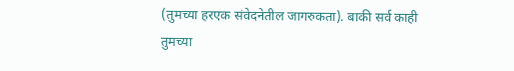(तुमच्या हरएक संवेदनेतील जागरुकता). बाकी सर्व काही तुमच्या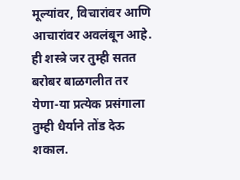मूल्यांवर, विचारांवर आणि आचारांवर अवलंबून आहे. ही शस्त्रे जर तुम्ही सतत बरोबर बाळगलीत तर येणा-या प्रत्येक प्रसंगाला तुम्ही धैर्याने तोंड देऊ शकाल.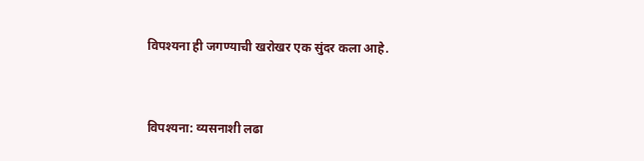विपश्यना ही जगण्याची खरोखर एक सुंदर कला आहे.


विपश्यना: व्यसनाशी लढा